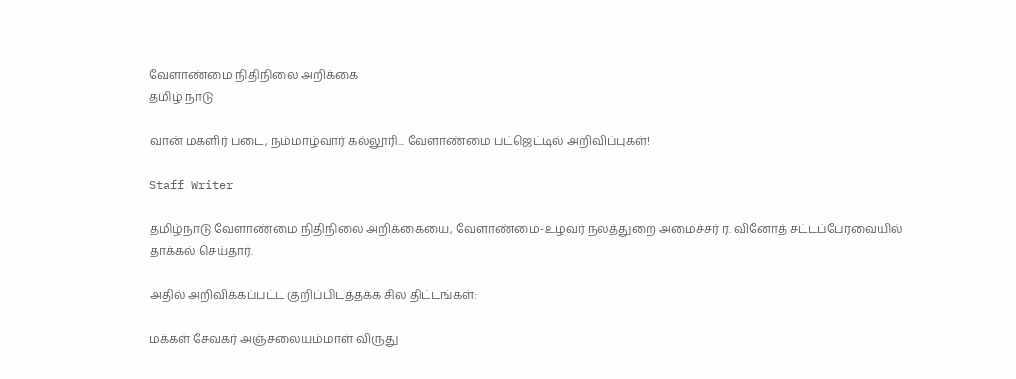வேளாண்மை நிதிநிலை அறிக்கை
தமிழ் நாடு

வான் மகளிர் படை, நம்மாழ்வார் கல்லூரி... வேளாண்மை பட்ஜெட்டில் அறிவிப்புகள்!

Staff Writer

தமிழ்நாடு வேளாண்மை நிதிநிலை அறிக்கையை, வேளாண்மை-உழவர் நலத்துறை அமைச்சர் ர. வினோத் சட்டப்பேரவையில் தாக்கல் செய்தார்.

அதில் அறிவிக்கப்பட்ட குறிப்பிடத்தக்க சில திட்டங்கள்:

மக்கள் சேவகர் அஞ்சலையம்மாள் விருது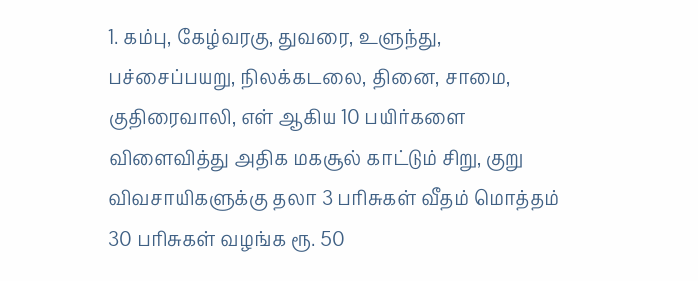1. கம்பு, கேழ்வரகு, துவரை, உளுந்து, பச்சைப்பயறு, நிலக்கடலை, தினை, சாமை, குதிரைவாலி, எள் ஆகிய 10 பயிர்களை விளைவித்து அதிக மகசூல் காட்டும் சிறு, குறு விவசாயிகளுக்கு தலா 3 பரிசுகள் வீதம் மொத்தம் 30 பரிசுகள் வழங்க ரூ. 50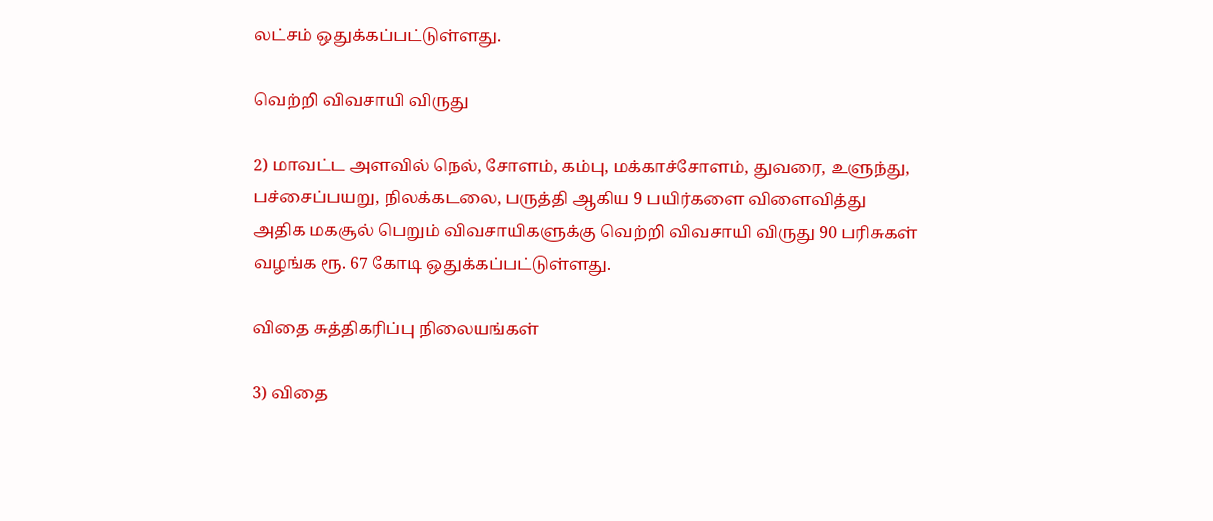லட்சம் ஒதுக்கப்பட்டுள்ளது.

வெற்றி விவசாயி விருது

2) மாவட்ட அளவில் நெல், சோளம், கம்பு, மக்காச்சோளம், துவரை, உளுந்து, பச்சைப்பயறு, நிலக்கடலை, பருத்தி ஆகிய 9 பயிர்களை விளைவித்து அதிக மகசூல் பெறும் விவசாயிகளுக்கு வெற்றி விவசாயி விருது 90 பரிசுகள் வழங்க ரூ. 67 கோடி ஒதுக்கப்பட்டுள்ளது.

விதை சுத்திகரிப்பு நிலையங்கள்

3) விதை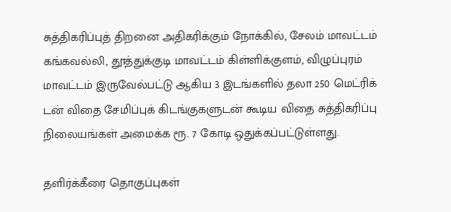சுத்திகரிப்புத் திறனை அதிகரிக்கும் நோக்கில், சேலம் மாவட்டம் கங்கவல்லி, தூத்துக்குடி மாவட்டம் கிள்ளிக்குளம், விழுப்புரம் மாவட்டம் இருவேல்பட்டு ஆகிய 3 இடங்களில் தலா 250 மெட்ரிக் டன் விதை சேமிப்புக் கிடங்குகளுடன் கூடிய விதை சுத்திகரிப்பு நிலையங்கள் அமைக்க ரூ. 7 கோடி ஒதுக்கப்பட்டுள்ளது.

தளிர்க்கீரை தொகுப்புகள்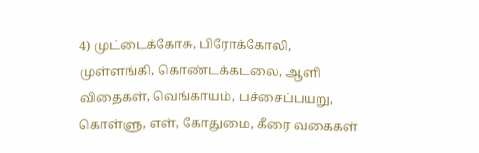4) முட்டைக்கோசு, பிரோக்கோலி, முள்ளங்கி, கொண்டக்கடலை, ஆளி விதைகள், வெங்காயம், பச்சைப்பயறு, கொள்ளு, எள், கோதுமை, கீரை வகைகள்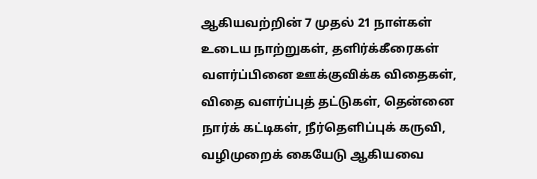ஆகியவற்றின் 7 முதல் 21 நாள்கள் உடைய நாற்றுகள், தளிர்க்கீரைகள் வளர்ப்பினை ஊக்குவிக்க விதைகள், விதை வளர்ப்புத் தட்டுகள், தென்னை நார்க் கட்டிகள், நீர்தெளிப்புக் கருவி, வழிமுறைக் கையேடு ஆகியவை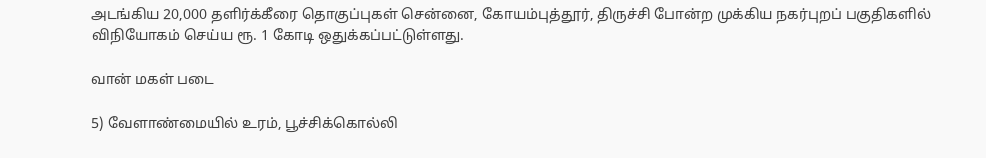அடங்கிய 20,000 தளிர்க்கீரை தொகுப்புகள் சென்னை, கோயம்புத்தூர், திருச்சி போன்ற முக்கிய நகர்புறப் பகுதிகளில் விநியோகம் செய்ய ரூ. 1 கோடி ஒதுக்கப்பட்டுள்ளது.

வான் மகள் படை

5) வேளாண்மையில் உரம், பூச்சிக்கொல்லி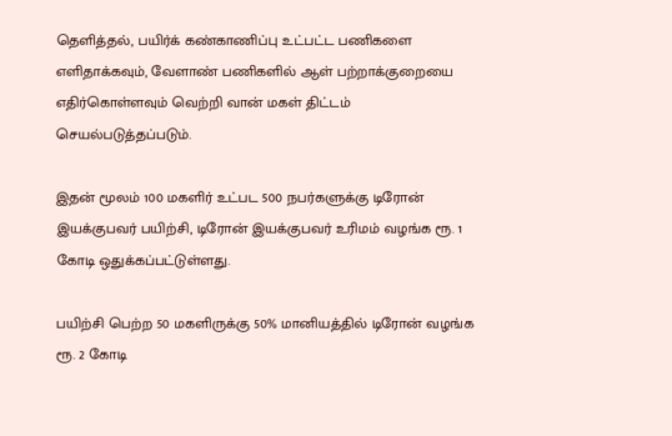தெளித்தல், பயிர்க் கண்காணிப்பு உட்பட்ட பணிகளை எளிதாக்கவும், வேளாண் பணிகளில் ஆள் பற்றாக்குறையை எதிர்கொள்ளவும் வெற்றி வான் மகள் திட்டம் செயல்படுத்தப்படும்.

இதன் மூலம் 100 மகளிர் உட்பட 500 நபர்களுக்கு டிரோன் இயக்குபவர் பயிற்சி, டிரோன் இயக்குபவர் உரிமம் வழங்க ரூ. 1 கோடி ஒதுக்கப்பட்டுள்ளது.

பயிற்சி பெற்ற 50 மகளிருக்கு 50% மானியத்தில் டிரோன் வழங்க ரூ. 2 கோடி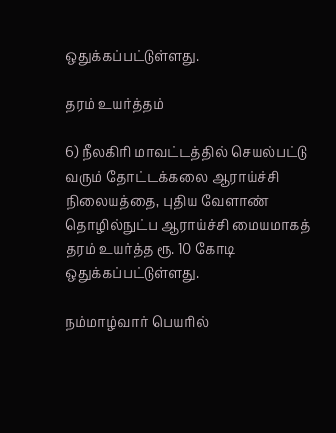ஒதுக்கப்பட்டுள்ளது.

தரம் உயர்த்தம்

6) நீலகிரி மாவட்டத்தில் செயல்பட்டு வரும் தோட்டக்கலை ஆராய்ச்சி நிலையத்தை, புதிய வேளாண் தொழில்நுட்ப ஆராய்ச்சி மையமாகத் தரம் உயர்த்த ரூ. 10 கோடி ஒதுக்கப்பட்டுள்ளது.

நம்மாழ்வார் பெயரில்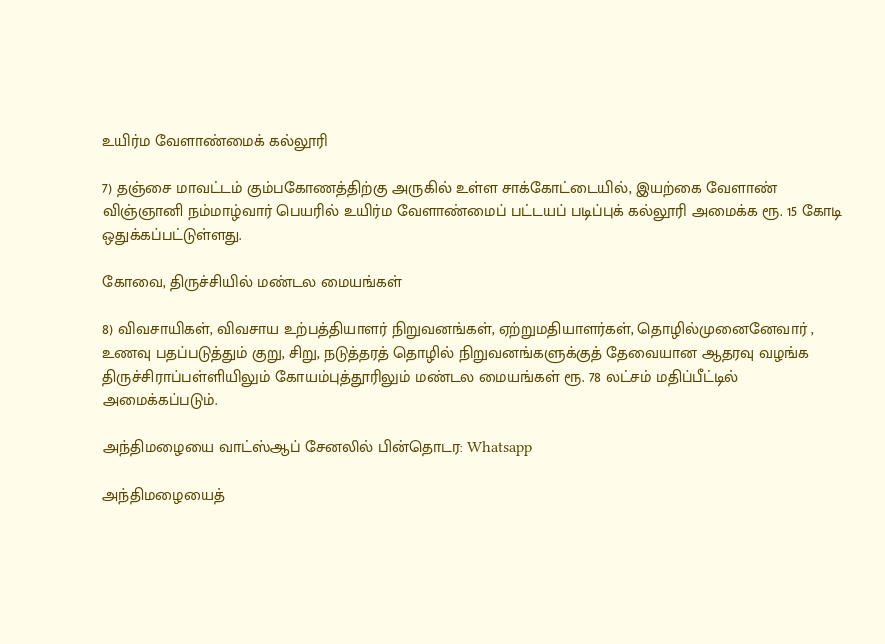உயிர்ம வேளாண்மைக் கல்லூரி

7) தஞ்சை மாவட்டம் கும்பகோணத்திற்கு அருகில் உள்ள சாக்கோட்டையில், இயற்கை வேளாண் விஞ்ஞானி நம்மாழ்வார் பெயரில் உயிர்ம வேளாண்மைப் பட்டயப் படிப்புக் கல்லூரி அமைக்க ரூ. 15 கோடி ஒதுக்கப்பட்டுள்ளது.

கோவை, திருச்சியில் மண்டல மையங்கள்

8) விவசாயிகள், விவசாய உற்பத்தியாளர் நிறுவனங்கள், ஏற்றுமதியாளர்கள், தொழில்முனைனேவார் , உணவு பதப்படுத்தும் குறு, சிறு, நடுத்தரத் தொழில் நிறுவனங்களுக்குத் தேவையான ஆதரவு வழங்க திருச்சிராப்பள்ளியிலும் கோயம்புத்தூரிலும் மண்டல மையங்கள் ரூ. 78 லட்சம் மதிப்பீட்டில் அமைக்கப்படும்.

அந்திமழையை வாட்ஸ்ஆப் சேனலில் பின்தொடர: Whatsapp

அந்திமழையைத்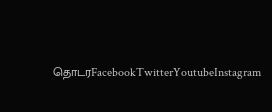தொடரFacebookTwitterYoutubeInstagram